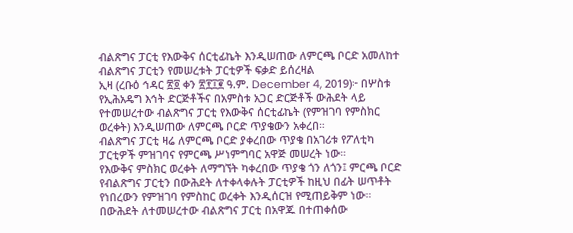ብልጽግና ፓርቲ የእውቅና ሰርቲፊኬት እንዲሠጠው ለምርጫ ቦርድ አመለከተ
ብልጽግና ፓርቲን የመሠረቱት ፓርቲዎች ፍቃድ ይሰረዛል
ኢዛ (ረቡዕ ኅዳር ፳፬ ቀን ፳፻፲፪ ዓ.ም. December 4, 2019)፦ በሦስቱ የኢሕአዴግ እኅት ድርጅቶችና በአምስቱ አጋር ድርጅቶች ውሕደት ላይ የተመሠረተው ብልጽግና ፓርቲ የእውቅና ሰርቲፊኬት (የምዝገባ የምስክር ወረቀት) እንዲሠጠው ለምርጫ ቦርድ ጥያቄውን አቀረበ።
ብልጽግና ፓርቲ ዛሬ ለምርጫ ቦርድ ያቀረበው ጥያቄ በአገሪቱ የፖለቲካ ፓርቲዎች ምዝገባና የምርጫ ሥነምግባር አዋጅ መሠረት ነው።
የእውቅና ምስክር ወረቀት ለማግኘት ካቀረበው ጥያቄ ጎን ለጎን፤ ምርጫ ቦርድ የብልጽግና ፓርቲን በውሕደት ለተቀላቀሉት ፓርቲዎች ከዚህ በፊት ሠጥቶት የነበረውን የምዝገባ የምስከር ወረቀት እንዲሰርዝ የሚጠይቅም ነው።
በውሕደት ለተመሠረተው ብልጽግና ፓርቲ በአዋጁ በተጠቀሰው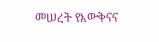መሠረት የእውቅናና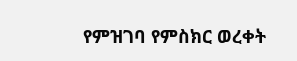የምዝገባ የምስክር ወረቀት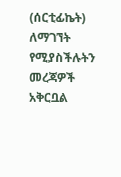(ሰርቲፊኬት) ለማገኘት የሚያስችሉትን መረጃዎች አቅርቧል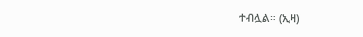ተብሏል። (ኢዛ)